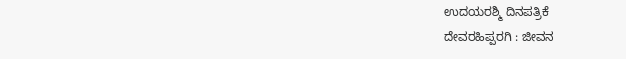ಉದಯರಶ್ಮಿ ದಿನಪತ್ರಿಕೆ
ದೇವರಹಿಪ್ಪರಗಿ : ಜೀವನ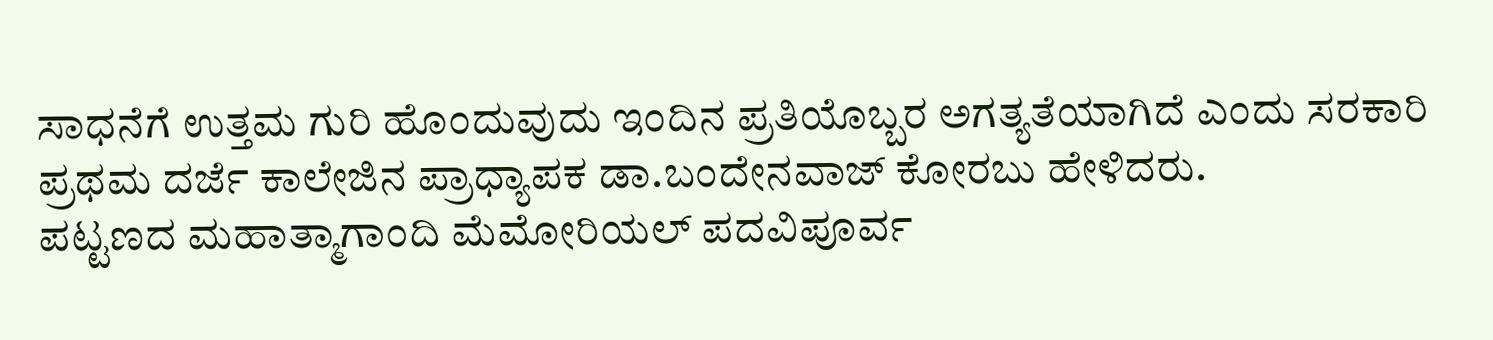ಸಾಧನೆಗೆ ಉತ್ತಮ ಗುರಿ ಹೊಂದುವುದು ಇಂದಿನ ಪ್ರತಿಯೊಬ್ಬರ ಅಗತ್ಯತೆಯಾಗಿದೆ ಎಂದು ಸರಕಾರಿ ಪ್ರಥಮ ದರ್ಜೆ ಕಾಲೇಜಿನ ಪ್ರಾಧ್ಯಾಪಕ ಡಾ.ಬಂದೇನವಾಜ್ ಕೋರಬು ಹೇಳಿದರು.
ಪಟ್ಟಣದ ಮಹಾತ್ಮಾಗಾಂದಿ ಮೆಮೋರಿಯಲ್ ಪದವಿಪೂರ್ವ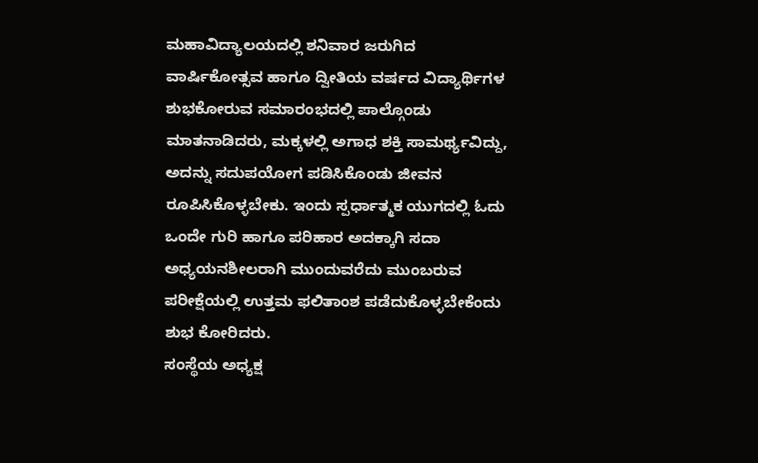ಮಹಾವಿದ್ಯಾಲಯದಲ್ಲಿ ಶನಿವಾರ ಜರುಗಿದ ವಾರ್ಷಿಕೋತ್ಸವ ಹಾಗೂ ದ್ವೀತಿಯ ವರ್ಷದ ವಿದ್ಯಾರ್ಥಿಗಳ ಶುಭಕೋರುವ ಸಮಾರಂಭದಲ್ಲಿ ಪಾಲ್ಗೊಂಡು ಮಾತನಾಡಿದರು, ಮಕ್ಕಳಲ್ಲಿ ಅಗಾಧ ಶಕ್ತಿ ಸಾಮರ್ಥ್ಯವಿದ್ದು, ಅದನ್ನು ಸದುಪಯೋಗ ಪಡಿಸಿಕೊಂಡು ಜೀವನ ರೂಪಿಸಿಕೊಳ್ಳಬೇಕು. ಇಂದು ಸ್ಪರ್ಧಾತ್ಮಕ ಯುಗದಲ್ಲಿ ಓದು ಒಂದೇ ಗುರಿ ಹಾಗೂ ಪರಿಹಾರ ಅದಕ್ಕಾಗಿ ಸದಾ ಅಧ್ಯಯನಶೀಲರಾಗಿ ಮುಂದುವರೆದು ಮುಂಬರುವ ಪರೀಕ್ಷೆಯಲ್ಲಿ ಉತ್ತಮ ಫಲಿತಾಂಶ ಪಡೆದುಕೊಳ್ಳಬೇಕೆಂದು ಶುಭ ಕೋರಿದರು.
ಸಂಸ್ಥೆಯ ಅಧ್ಯಕ್ಷ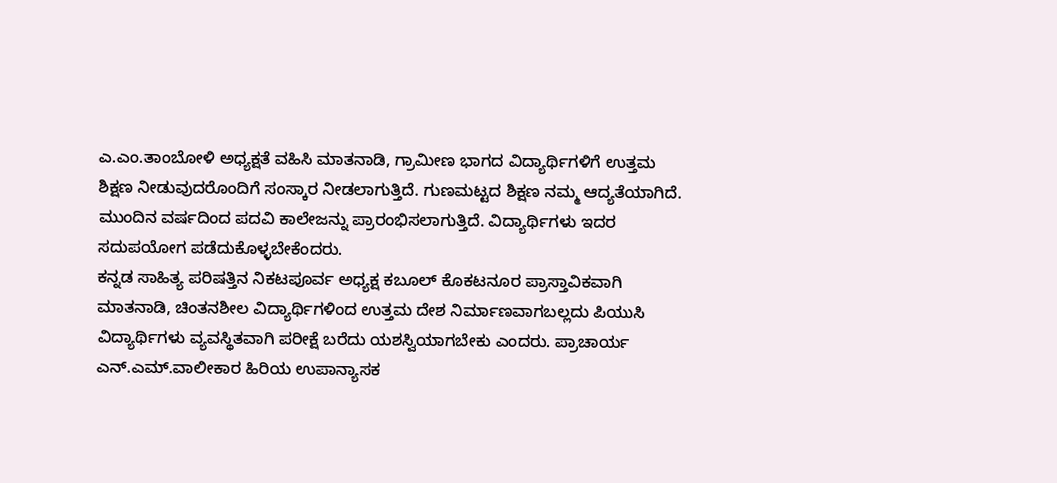ಎ.ಎಂ.ತಾಂಬೋಳಿ ಅಧ್ಯಕ್ಷತೆ ವಹಿಸಿ ಮಾತನಾಡಿ, ಗ್ರಾಮೀಣ ಭಾಗದ ವಿದ್ಯಾರ್ಥಿಗಳಿಗೆ ಉತ್ತಮ ಶಿಕ್ಷಣ ನೀಡುವುದರೊಂದಿಗೆ ಸಂಸ್ಕಾರ ನೀಡಲಾಗುತ್ತಿದೆ. ಗುಣಮಟ್ಟದ ಶಿಕ್ಷಣ ನಮ್ಮ ಆದ್ಯತೆಯಾಗಿದೆ. ಮುಂದಿನ ವರ್ಷದಿಂದ ಪದವಿ ಕಾಲೇಜನ್ನು ಪ್ರಾರಂಭಿಸಲಾಗುತ್ತಿದೆ. ವಿದ್ಯಾರ್ಥಿಗಳು ಇದರ ಸದುಪಯೋಗ ಪಡೆದುಕೊಳ್ಳಬೇಕೆಂದರು.
ಕನ್ನಡ ಸಾಹಿತ್ಯ ಪರಿಷತ್ತಿನ ನಿಕಟಪೂರ್ವ ಅಧ್ಯಕ್ಷ ಕಬೂಲ್ ಕೊಕಟನೂರ ಪ್ರಾಸ್ತಾವಿಕವಾಗಿ ಮಾತನಾಡಿ, ಚಿಂತನಶೀಲ ವಿದ್ಯಾರ್ಥಿಗಳಿಂದ ಉತ್ತಮ ದೇಶ ನಿರ್ಮಾಣವಾಗಬಲ್ಲದು ಪಿಯುಸಿ ವಿದ್ಯಾರ್ಥಿಗಳು ವ್ಯವಸ್ಥಿತವಾಗಿ ಪರೀಕ್ಷೆ ಬರೆದು ಯಶಸ್ವಿಯಾಗಬೇಕು ಎಂದರು. ಪ್ರಾಚಾರ್ಯ ಎನ್.ಎಮ್.ವಾಲೀಕಾರ ಹಿರಿಯ ಉಪಾನ್ಯಾಸಕ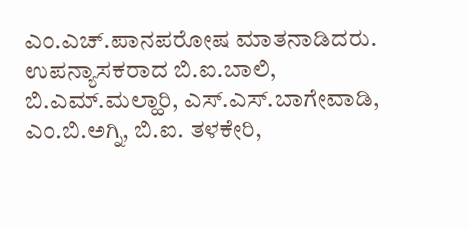ಎಂ.ಎಚ್.ಪಾನಪರೋಷ ಮಾತನಾಡಿದರು.
ಉಪನ್ಯಾಸಕರಾದ ಬಿ.ಐ.ಬಾಲಿ, ಬಿ.ಎಮ್.ಮಲ್ಹಾರಿ, ಎಸ್.ಎಸ್.ಬಾಗೇವಾಡಿ, ಎಂ.ಬಿ.ಅಗ್ನಿ, ಬಿ.ಐ. ತಳಕೇರಿ,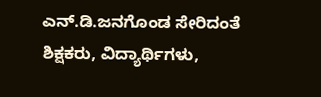ಎನ್.ಡಿ.ಜನಗೊಂಡ ಸೇರಿದಂತೆ ಶಿಕ್ಷಕರು, ವಿದ್ಯಾರ್ಥಿಗಳು,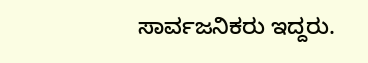ಸಾರ್ವಜನಿಕರು ಇದ್ದರು.